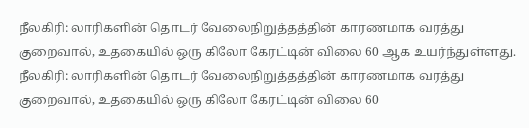நீலகிரி: லாரிகளின் தொடர் வேலைநிறுத்தத்தின் காரணமாக வரத்து குறைவால், உதகையில் ஒரு கிலோ கேரட்டின் விலை 60 ஆக உயர்ந்துள்ளது.
நீலகிரி: லாரிகளின் தொடர் வேலைநிறுத்தத்தின் காரணமாக வரத்து குறைவால், உதகையில் ஒரு கிலோ கேரட்டின் விலை 60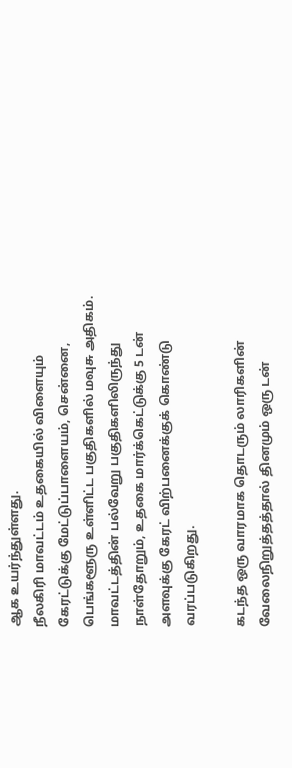ஆக உயர்ந்துள்ளது.
நீலகிரி மாவட்டம் உதகையில் விளையும் கேரட்டுக்கு மேட்டுப்பாளையம், சென்னை, பெங்களூரு உள்ளிட்ட பகுதிகளில் மவுசு அதிகம். மாவட்டத்தின் பல்வேறு பகுதிகளிலிருந்து நாள்தோறும், உதகை மார்க்கெட்டுக்கு 5 டன் அளவுக்கு கேரட் விற்பனைக்குக் கொண்டு வரப்படுகிறது.

கடந்த ஒரு வாரமாக தொடரும் லாரிகளின் வேலைநிறுத்தத்தால் தினமும் ஒரு டன்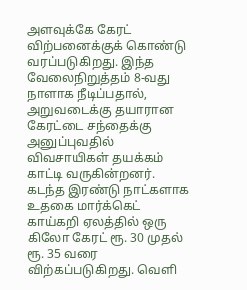அளவுக்கே கேரட் விற்பனைக்குக் கொண்டு வரப்படுகிறது. இந்த வேலைநிறுத்தம் 8-வது நாளாக நீடிப்பதால், அறுவடைக்கு தயாரான கேரட்டை சந்தைக்கு அனுப்புவதில் விவசாயிகள் தயக்கம் காட்டி வருகின்றனர்.
கடந்த இரண்டு நாட்களாக உதகை மார்க்கெட் காய்கறி ஏலத்தில் ஒரு கிலோ கேரட் ரூ. 30 முதல் ரூ. 35 வரை விற்கப்படுகிறது. வெளி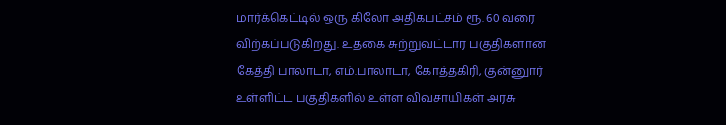மார்க்கெட்டில் ஒரு கிலோ அதிகபட்சம் ரூ. 60 வரை விற்கப்படுகிறது. உதகை சுற்றுவட்டார பகுதிகளான கேத்தி பாலாடா, எம்.பாலாடா, கோத்தகிரி, குன்னுார் உள்ளிட்ட பகுதிகளில் உள்ள விவசாயிகள் அரசு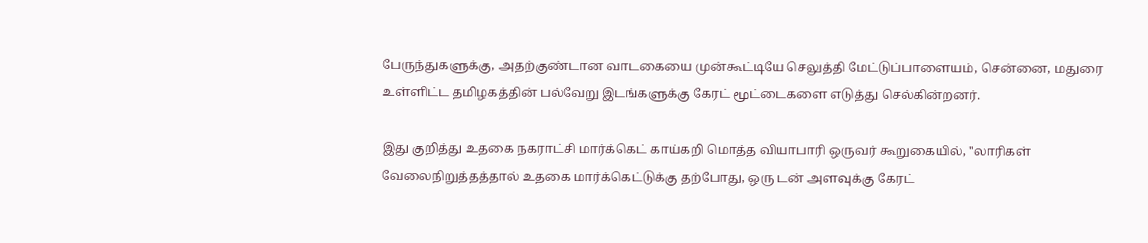பேருந்துகளுக்கு, அதற்குண்டான வாடகையை முன்கூட்டியே செலுத்தி மேட்டுப்பாளையம், சென்னை, மதுரை உள்ளிட்ட தமிழகத்தின் பல்வேறு இடங்களுக்கு கேரட் மூட்டைகளை எடுத்து செல்கின்றனர்.

இது குறித்து உதகை நகராட்சி மார்க்கெட் காய்கறி மொத்த வியாபாரி ஒருவர் கூறுகையில், ''லாரிகள் வேலைநிறுத்தத்தால் உதகை மார்க்கெட்டுக்கு தற்போது, ஒரு டன் அளவுக்கு கேரட்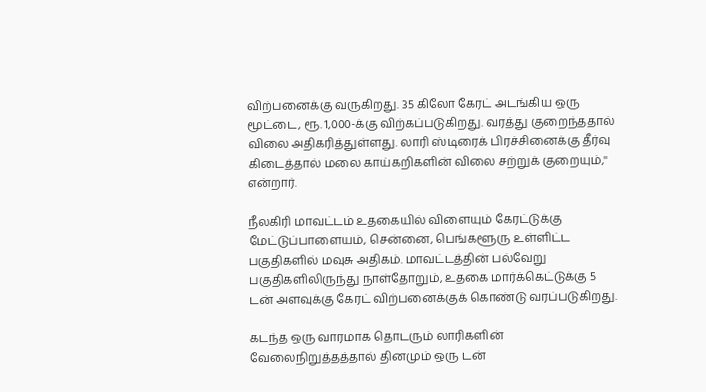விற்பனைக்கு வருகிறது. 35 கிலோ கேரட் அடங்கிய ஒரு மூட்டை, ரூ. 1,000-க்கு விற்கப்படுகிறது. வரத்து குறைந்ததால் விலை அதிகரித்துள்ளது. லாரி ஸ்டிரைக் பிரச்சினைக்கு தீர்வு கிடைத்தால் மலை காய்கறிகளின் விலை சற்றுக் குறையும்,'' என்றார்.

நீலகிரி மாவட்டம் உதகையில் விளையும் கேரட்டுக்கு மேட்டுப்பாளையம், சென்னை, பெங்களூரு உள்ளிட்ட பகுதிகளில் மவுசு அதிகம். மாவட்டத்தின் பல்வேறு பகுதிகளிலிருந்து நாள்தோறும், உதகை மார்க்கெட்டுக்கு 5 டன் அளவுக்கு கேரட் விற்பனைக்குக் கொண்டு வரப்படுகிறது.

கடந்த ஒரு வாரமாக தொடரும் லாரிகளின் வேலைநிறுத்தத்தால் தினமும் ஒரு டன்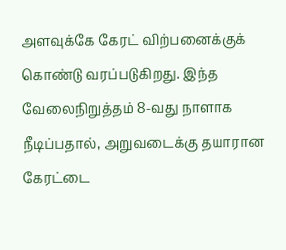அளவுக்கே கேரட் விற்பனைக்குக் கொண்டு வரப்படுகிறது. இந்த வேலைநிறுத்தம் 8-வது நாளாக நீடிப்பதால், அறுவடைக்கு தயாரான கேரட்டை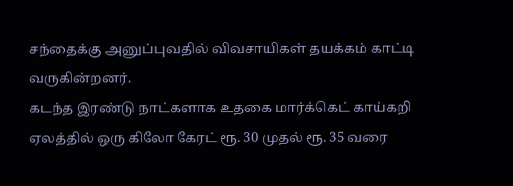சந்தைக்கு அனுப்புவதில் விவசாயிகள் தயக்கம் காட்டி வருகின்றனர்.
கடந்த இரண்டு நாட்களாக உதகை மார்க்கெட் காய்கறி ஏலத்தில் ஒரு கிலோ கேரட் ரூ. 30 முதல் ரூ. 35 வரை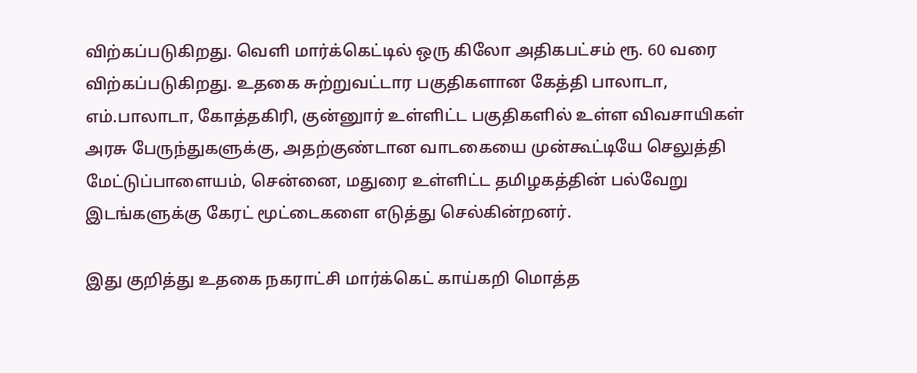விற்கப்படுகிறது. வெளி மார்க்கெட்டில் ஒரு கிலோ அதிகபட்சம் ரூ. 60 வரை விற்கப்படுகிறது. உதகை சுற்றுவட்டார பகுதிகளான கேத்தி பாலாடா, எம்.பாலாடா, கோத்தகிரி, குன்னுார் உள்ளிட்ட பகுதிகளில் உள்ள விவசாயிகள் அரசு பேருந்துகளுக்கு, அதற்குண்டான வாடகையை முன்கூட்டியே செலுத்தி மேட்டுப்பாளையம், சென்னை, மதுரை உள்ளிட்ட தமிழகத்தின் பல்வேறு இடங்களுக்கு கேரட் மூட்டைகளை எடுத்து செல்கின்றனர்.

இது குறித்து உதகை நகராட்சி மார்க்கெட் காய்கறி மொத்த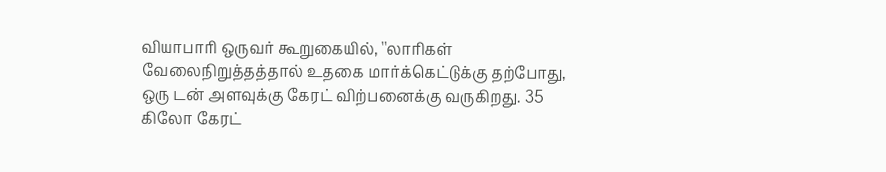வியாபாரி ஒருவர் கூறுகையில், ''லாரிகள் வேலைநிறுத்தத்தால் உதகை மார்க்கெட்டுக்கு தற்போது, ஒரு டன் அளவுக்கு கேரட் விற்பனைக்கு வருகிறது. 35 கிலோ கேரட்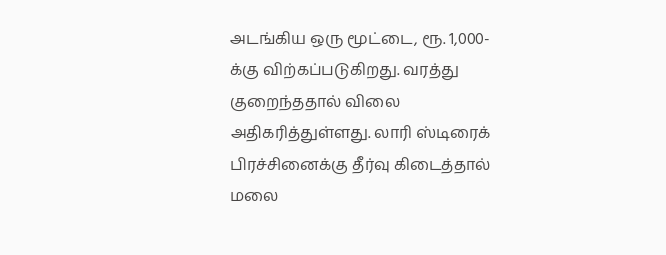அடங்கிய ஒரு மூட்டை, ரூ. 1,000-க்கு விற்கப்படுகிறது. வரத்து குறைந்ததால் விலை அதிகரித்துள்ளது. லாரி ஸ்டிரைக் பிரச்சினைக்கு தீர்வு கிடைத்தால் மலை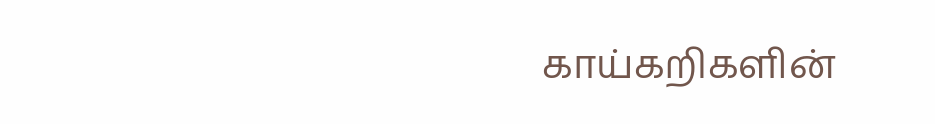காய்கறிகளின்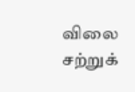விலை சற்றுக்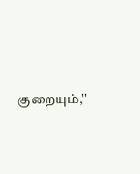குறையும்,''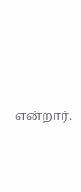என்றார்.